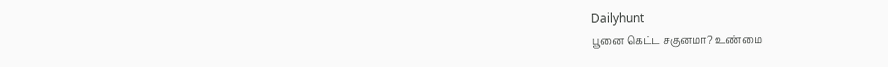Dailyhunt
பூனை கெட்ட சகுனமா? உண்மை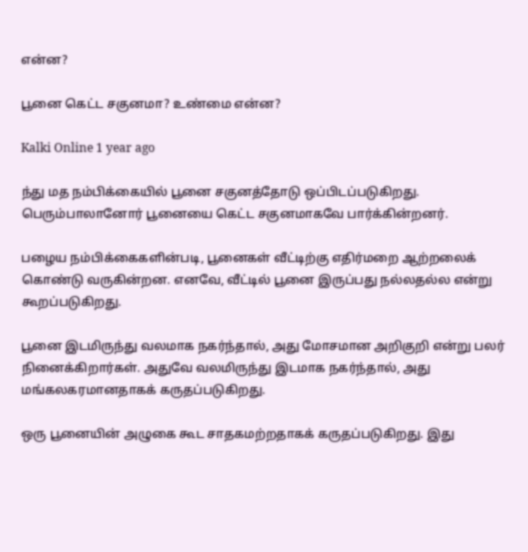என்ன?

பூனை கெட்ட சகுனமா? உண்மை என்ன?

Kalki Online 1 year ago

ந்து மத நம்பிக்கையில் பூனை சகுனத்தோடு ஒப்பிடப்படுகிறது. பெரும்பாலானோர் பூனையை கெட்ட சகுனமாகவே பார்க்கின்றனர்.

பழைய நம்பிக்கைகளின்படி, பூனைகள் வீட்டிற்கு எதிர்மறை ஆற்றலைக் கொண்டு வருகின்றன. எனவே, வீட்டில் பூனை இருப்பது நல்லதல்ல என்று கூறப்படுகிறது.

பூனை இடமிருந்து வலமாக நகர்ந்தால், அது மோசமான அறிகுறி என்று பலர் நினைக்கிறார்கள். அதுவே வலமிருந்து இடமாக நகர்ந்தால், அது மங்கலகரமானதாகக் கருதப்படுகிறது.

ஒரு பூனையின் அழுகை கூட சாதகமற்றதாகக் கருதப்படுகிறது. இது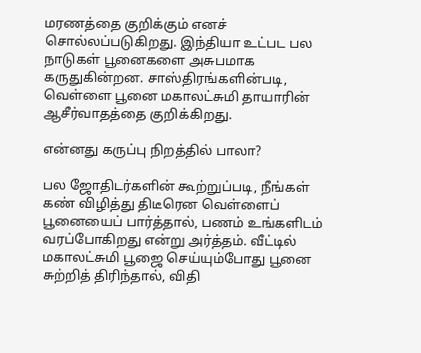மரணத்தை குறிக்கும் எனச் சொல்லப்படுகிறது. இந்தியா உட்பட பல நாடுகள் பூனைகளை அசுபமாக கருதுகின்றன. சாஸ்திரங்களின்படி, வெள்ளை பூனை மகாலட்சுமி தாயாரின் ஆசீர்வாதத்தை குறிக்கிறது.

என்னது கருப்பு நிறத்தில் பாலா?

பல ஜோதிடர்களின் கூற்றுப்படி, நீங்கள் கண் விழித்து திடீரென வெள்ளைப் பூனையைப் பார்த்தால், பணம் உங்களிடம் வரப்போகிறது என்று அர்த்தம். வீட்டில் மகாலட்சுமி பூஜை செய்யும்போது பூனை சுற்றித் திரிந்தால், விதி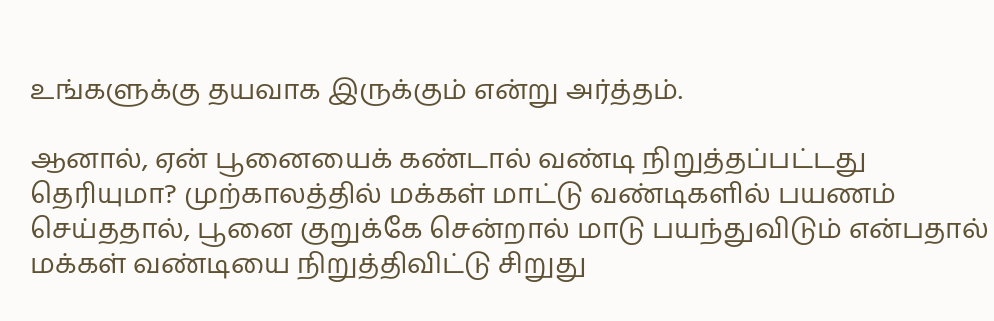உங்களுக்கு தயவாக இருக்கும் என்று அர்த்தம்.

ஆனால், ஏன் பூனையைக் கண்டால் வண்டி நிறுத்தப்பட்டது தெரியுமா? முற்காலத்தில் மக்கள் மாட்டு வண்டிகளில் பயணம் செய்ததால், பூனை குறுக்கே சென்றால் மாடு பயந்துவிடும் என்பதால் மக்கள் வண்டியை நிறுத்திவிட்டு சிறுது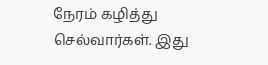நேரம் கழித்து செல்வார்கள். இது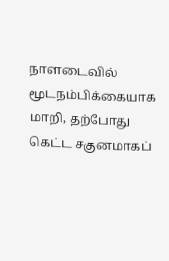நாளடைவில் மூடநம்பிக்கையாக மாறி, தற்போது கெட்ட சகுனமாகப்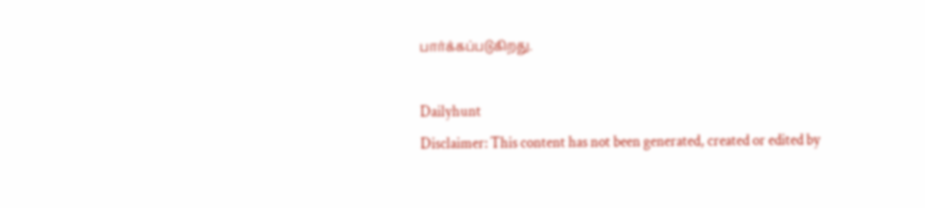பார்க்கப்படுகிறது.

Dailyhunt
Disclaimer: This content has not been generated, created or edited by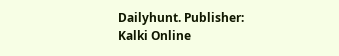Dailyhunt. Publisher: Kalki Online